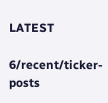LATEST

6/recent/ticker-posts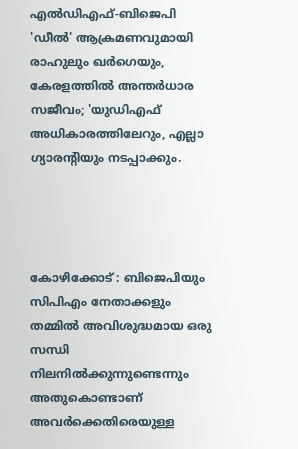എൽഡ‍ിഎഫ്-ബിജെപി 'ഡീൽ' ആക്രമണവുമായി രാഹുലും ഖർഗെയും, കേരളത്തിൽ അന്തർധാര സജീവം; 'യുഡിഎഫ് അധികാരത്തിലേറും, എല്ലാ ഗ്യാരന്‍റിയും നടപ്പാക്കും.




കോഴിക്കോട് : ബിജെപിയും സിപിഎം നേതാക്കളും തമ്മിൽ അവിശുദ്ധമായ ഒരു സന്ധി നിലനിൽക്കുന്നുണ്ടെന്നും അതുകൊണ്ടാണ് അവർക്കെതിരെയുള്ള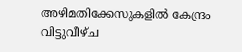അഴിമതിക്കേസുകളിൽ കേന്ദ്രം വിട്ടുവീഴ്ച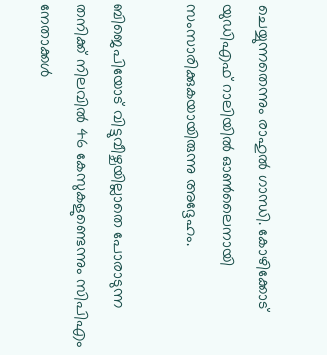ചെയ്യുന്നതെന്നും രാഹുൽ ഗാന്ധി. കോഴിക്കോട് യുഡിഎഫ് റാലിയിൽ ഓൺലൈനായി സംസാരിക്കുകയായിരുന്നു അദ്ദേഹം.

ബിജെപിയോട് വിട്ടുവീഴ്ചയില്ലാതെ പോരാടുന്ന തനിക്ക് നിലവിൽ 46 കേസുകളുണ്ടെന്നും സിപിഎം നേതാക്കൾ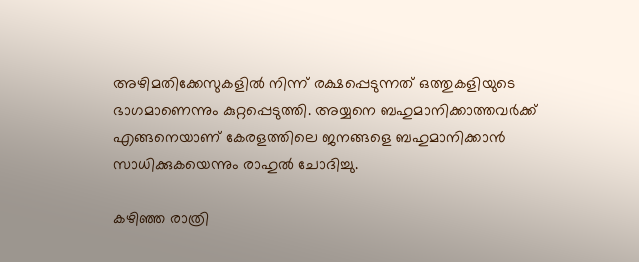അഴിമതിക്കേസുകളിൽ നിന്ന് രക്ഷപ്പെടുന്നത് ഒത്തുകളിയുടെ ഭാഗമാണെന്നും കുറ്റപ്പെടുത്തി. അയ്യനെ ബഹുമാനിക്കാത്തവർക്ക് എങ്ങനെയാണ് കേരളത്തിലെ ജനങ്ങളെ ബഹുമാനിക്കാൻ സാധിക്കുകയെന്നും രാഹുൽ ചോദിച്ചു.

കഴിഞ്ഞ രാത്രി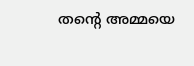തന്റെ അമ്മയെ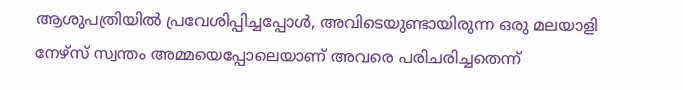ആശുപത്രിയിൽ പ്രവേശിപ്പിച്ചപ്പോൾ, അവിടെയുണ്ടായിരുന്ന ഒരു മലയാളി നേഴ്സ് സ്വന്തം അമ്മയെപ്പോലെയാണ് അവരെ പരിചരിച്ചതെന്ന്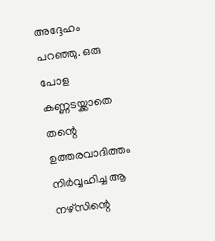അദ്ദേഹം പറഞ്ഞു. ഒരു പോള കണ്ണടയ്ക്കാതെ തന്റെ ഉത്തരവാദിത്തം നിർവ്വഹിച്ച ആ നഴ്‌സിന്റെ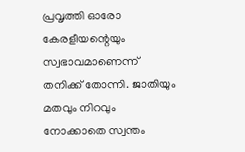പ്രവൃത്തി ഓരോ കേരളീയന്റെയും സ്വഭാവമാണെന്ന് തനിക്ക് തോന്നി. ജാതിയും മതവും നിറവും നോക്കാതെ സ്വന്തം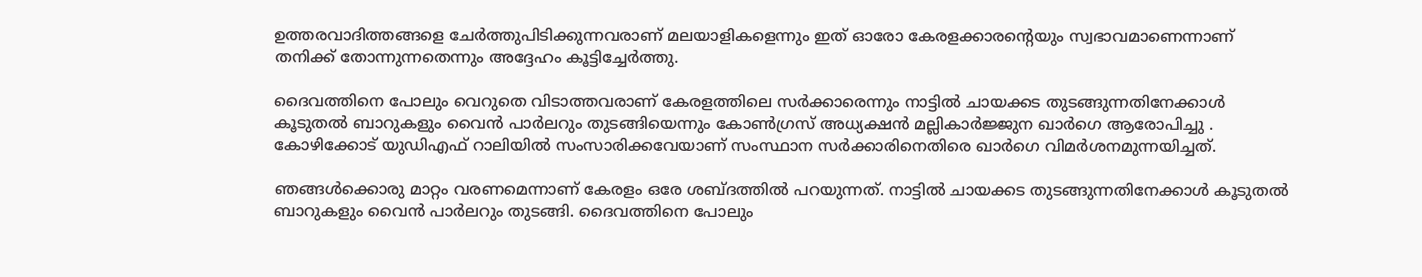ഉത്തരവാദിത്തങ്ങളെ ചേർത്തുപിടിക്കുന്നവരാണ് മലയാളികളെന്നും ഇത് ഓരോ കേരളക്കാരൻ്റെയും സ്വഭാവമാണെന്നാണ് തനിക്ക് തോന്നുന്നതെന്നും അദ്ദേഹം കൂട്ടിച്ചേർത്തു.

ദൈവത്തിനെ പോലും വെറുതെ വിടാത്തവരാണ് കേരളത്തിലെ സർക്കാരെന്നും നാട്ടിൽ ചായക്കട തുടങ്ങുന്നതിനേക്കാൾ കൂടുതൽ ബാറുകളും വൈൻ പാർലറും തുടങ്ങിയെന്നും കോൺഗ്രസ് അധ്യക്ഷൻ മല്ലികാർജ്ജുന ഖാർഗെ ആരോപിച്ചു . കോഴിക്കോട് യുഡിഎഫ് റാലിയിൽ സംസാരിക്കവേയാണ് സംസ്ഥാന സർക്കാരിനെതിരെ ഖാർഗെ വിമർശനമുന്നയിച്ചത്.

ഞങ്ങൾക്കൊരു മാറ്റം വരണമെന്നാണ് കേരളം ഒരേ ശബ്ദത്തിൽ പറയുന്നത്. നാട്ടിൽ ചായക്കട തുടങ്ങുന്നതിനേക്കാൾ കൂടുതൽ ബാറുകളും വൈൻ പാർലറും തുടങ്ങി. ദൈവത്തിനെ പോലും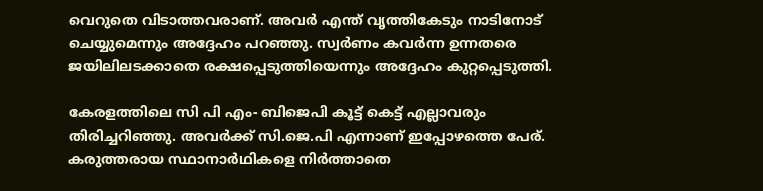വെറുതെ വിടാത്തവരാണ്. അവർ എന്ത് വൃത്തികേടും നാടിനോട് ചെയ്യുമെന്നും അദ്ദേഹം പറഞ്ഞു. സ്വർണം കവർന്ന ഉന്നതരെ ജയിലിലടക്കാതെ രക്ഷപ്പെടുത്തിയെന്നും അദ്ദേഹം കുറ്റപ്പെടുത്തി.

കേരളത്തിലെ സി പി എം- ബിജെപി കൂട്ട് കെട്ട് എല്ലാവരും തിരിച്ചറിഞ്ഞു. അവർക്ക് സി.ജെ.പി എന്നാണ് ഇപ്പോഴത്തെ പേര്. കരുത്തരായ സ്ഥാനാർഥികളെ നിർത്താതെ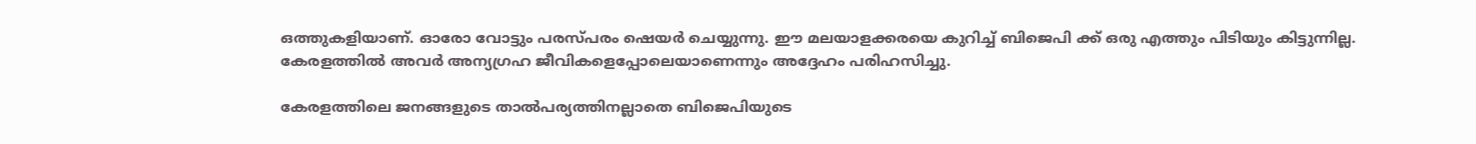ഒത്തുകളിയാണ്. ഓരോ വോട്ടും പരസ്പരം ഷെയർ ചെയ്യുന്നു. ഈ മലയാളക്കരയെ കുറിച്ച് ബിജെപി ക്ക് ഒരു എത്തും പിടിയും കിട്ടുന്നില്ല. കേരളത്തിൽ അവർ അന്യഗ്രഹ ജീവികളെപ്പോലെയാണെന്നും അദ്ദേഹം പരിഹസിച്ചു.

കേരളത്തിലെ ജനങ്ങളുടെ താൽപര്യത്തിനല്ലാതെ ബിജെപിയുടെ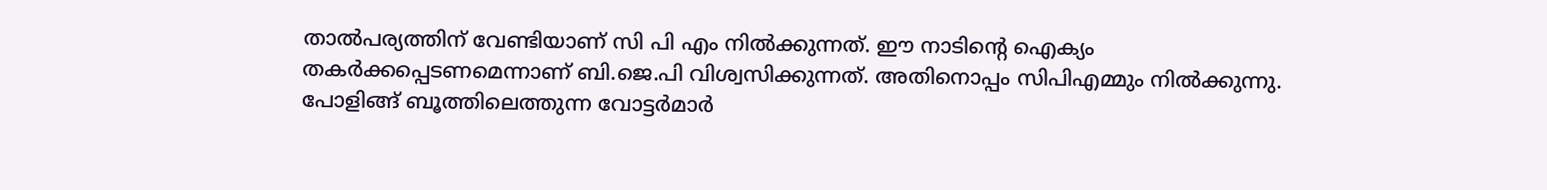താൽപര്യത്തിന് വേണ്ടിയാണ് സി പി എം നിൽക്കുന്നത്. ഈ നാടിന്റെ ഐക്യം തകർക്കപ്പെടണമെന്നാണ് ബി.ജെ.പി വിശ്വസിക്കുന്നത്. അതിനൊപ്പം സിപിഎമ്മും നിൽക്കുന്നു. പോളിങ്ങ് ബൂത്തിലെത്തുന്ന വോട്ടർമാർ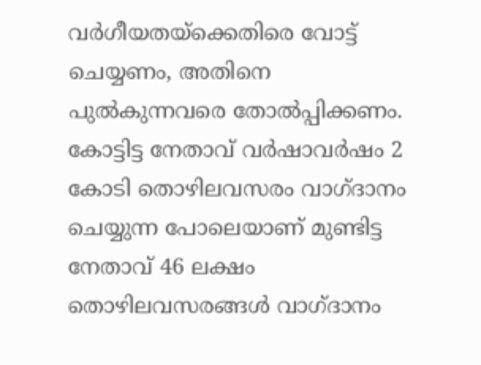വർഗീയതയ്‌ക്കെതിരെ വോട്ട് ചെയ്യണം, അതിനെ പുൽകുന്നവരെ തോൽപ്പിക്കണം. കോട്ടിട്ട നേതാവ് വർഷാവർഷം 2 കോടി തൊഴിലവസരം വാഗ്ദാനം ചെയ്യുന്ന പോലെയാണ് മുണ്ടിട്ട നേതാവ് 46 ലക്ഷം തൊഴിലവസരങ്ങൾ വാഗ്ദാനം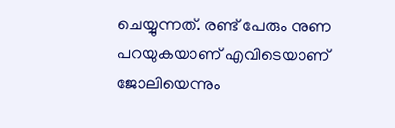ചെയ്യുന്നത്. രണ്ട് പേരും നുണ പറയുകയാണ് എവിടെയാണ് ജോലിയെന്നും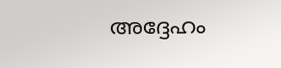അദ്ദേഹം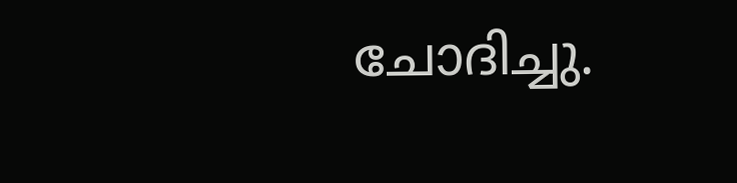ചോദിച്ചു.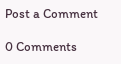Post a Comment

0 Comments